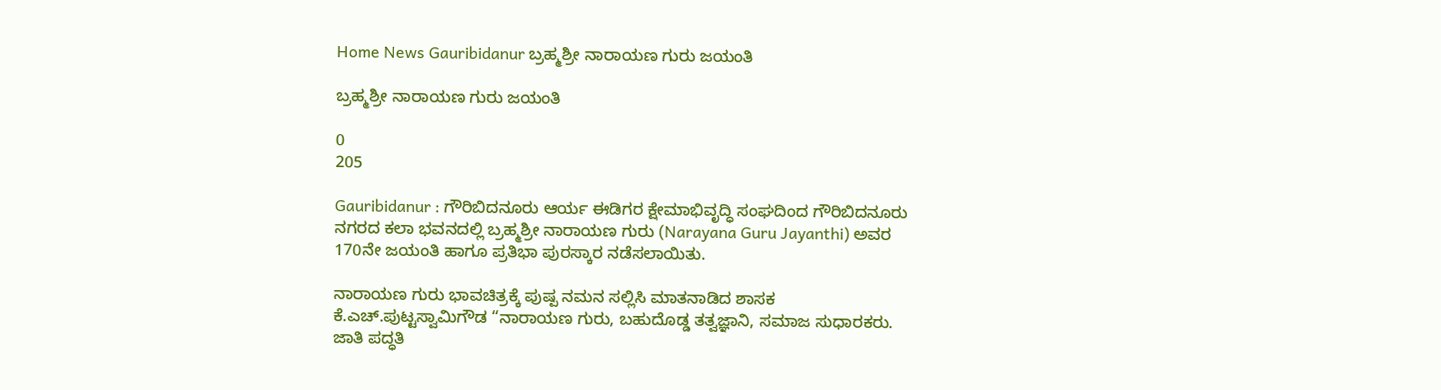Home News Gauribidanur ಬ್ರಹ್ಮಶ್ರೀ ನಾರಾಯಣ ಗುರು ಜಯಂತಿ

ಬ್ರಹ್ಮಶ್ರೀ ನಾರಾಯಣ ಗುರು ಜಯಂತಿ

0
205

Gauribidanur : ಗೌರಿಬಿದನೂರು ಆರ್ಯ ಈಡಿಗರ ಕ್ಷೇಮಾಭಿವೃದ್ಧಿ ಸಂಘದಿಂದ ಗೌರಿಬಿದನೂರು ನಗರದ ಕಲಾ ಭವನದಲ್ಲಿ ಬ್ರಹ್ಮಶ್ರೀ ನಾರಾಯಣ ಗುರು (Narayana Guru Jayanthi) ಅವರ 170ನೇ ಜಯಂತಿ ಹಾಗೂ ಪ್ರತಿಭಾ ಪುರಸ್ಕಾರ ನಡೆಸಲಾಯಿತು.

ನಾರಾಯಣ ಗುರು ಭಾವಚಿತ್ರಕ್ಕೆ ಪುಷ್ಪ ನಮನ ಸಲ್ಲಿಸಿ ಮಾತನಾಡಿದ ಶಾಸಕ ಕೆ.ಎಚ್.ಪುಟ್ಟಸ್ವಾಮಿಗೌಡ “ನಾರಾಯಣ ಗುರು, ಬಹುದೊಡ್ಡ ತತ್ವಜ್ಞಾನಿ, ಸಮಾಜ ಸುಧಾರಕರು. ಜಾತಿ ಪದ್ಧತಿ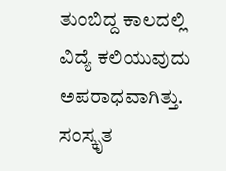ತುಂಬಿದ್ದ ಕಾಲದಲ್ಲಿ ವಿದ್ಯೆ ಕಲಿಯುವುದು ಅಪರಾಧವಾಗಿತ್ತು. ಸಂಸ್ಕೃತ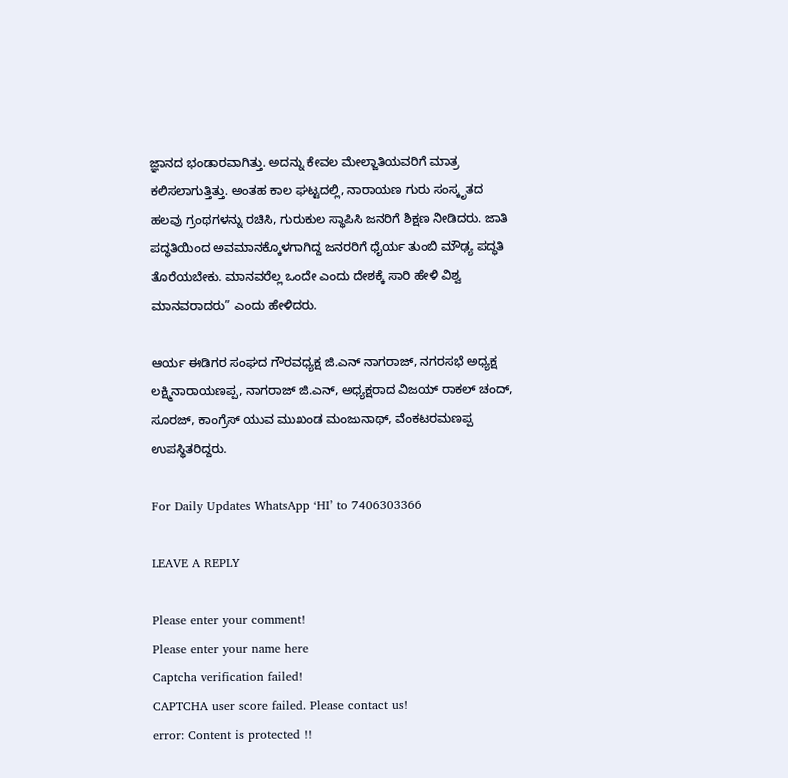ಜ್ಞಾನದ ಭಂಡಾರವಾಗಿತ್ತು. ಅದನ್ನು ಕೇವಲ ಮೇಲ್ಜಾತಿಯವರಿಗೆ ಮಾತ್ರ ಕಲಿಸಲಾಗುತ್ತಿತ್ತು. ಅಂತಹ ಕಾಲ ಘಟ್ಟದಲ್ಲಿ, ನಾರಾಯಣ ಗುರು ಸಂಸ್ಕೃತದ ಹಲವು ಗ್ರಂಥಗಳನ್ನು ರಚಿಸಿ, ಗುರುಕುಲ ಸ್ಥಾಪಿಸಿ ಜನರಿಗೆ ಶಿಕ್ಷಣ ನೀಡಿದರು. ಜಾತಿ ಪದ್ಧತಿಯಿಂದ ಅವಮಾನಕ್ಕೊಳಗಾಗಿದ್ದ ಜನರರಿಗೆ ಧೈರ್ಯ ತುಂಬಿ ಮೌಢ್ಯ ಪದ್ಧತಿ ತೊರೆಯಬೇಕು. ಮಾನವರೆಲ್ಲ ಒಂದೇ ಎಂದು ದೇಶಕ್ಕೆ ಸಾರಿ ಹೇಳಿ ವಿಶ್ವ ಮಾನವರಾದರು” ಎಂದು ಹೇಳಿದರು.

ಆರ್ಯ ಈಡಿಗರ ಸಂಘದ ಗೌರವಧ್ಯಕ್ಷ ಜಿ.ಎನ್ ನಾಗರಾಜ್, ನಗರಸಭೆ ಅಧ್ಯಕ್ಷ ಲಕ್ಷ್ಮಿನಾರಾಯಣಪ್ಪ, ನಾಗರಾಜ್ ಜಿ.ಎನ್, ಅಧ್ಯಕ್ಷರಾದ ವಿಜಯ್ ರಾಕಲ್ ಚಂದ್, ಸೂರಜ್, ಕಾಂಗ್ರೆಸ್ ಯುವ ಮುಖಂಡ ಮಂಜುನಾಥ್, ವೆಂಕಟರಮಣಪ್ಪ ಉಪಸ್ಥಿತರಿದ್ದರು.

For Daily Updates WhatsApp ‘HI’ to 7406303366

LEAVE A REPLY

Please enter your comment!
Please enter your name here
Captcha verification failed!
CAPTCHA user score failed. Please contact us!
error: Content is protected !!